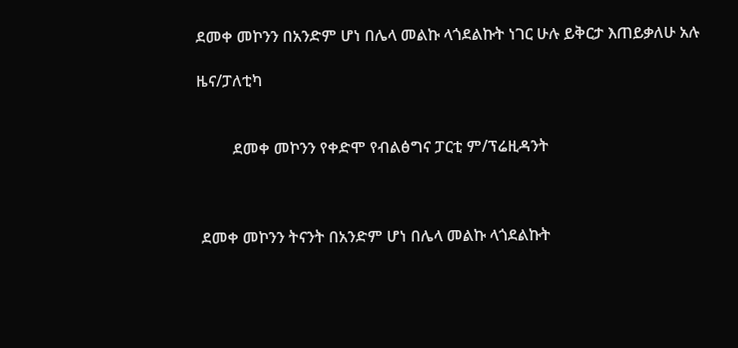ደመቀ መኮንን በአንድም ሆነ በሌላ መልኩ ላጎደልኩት ነገር ሁሉ ይቅርታ እጠይቃለሁ አሉ

ዜና/ፓለቲካ


         ደመቀ መኮንን የቀድሞ የብልፅግና ፓርቲ ም/ፕሬዚዳንት



 ደመቀ መኮንን ትናንት በአንድም ሆነ በሌላ መልኩ ላጎደልኩት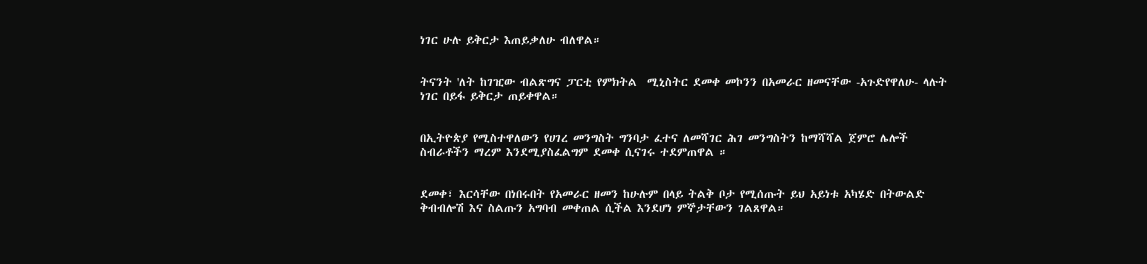ነገር ሁሉ ይቅርታ እጠይቃለሁ ብለዋል።


ትናንት 'ለት ከገዢው ብልጽግና ፓርቲ የምክትል  ሚኒስትር ደመቀ መኮንን በአመራር ዘመናቸው -አጉድየዋለሁ- ላሉት ነገር በይፋ ይቅርታ ጠይቀዋል።


በኢትዮጵያ የሚስተዋለውን የሀገረ መንግስት ግንባታ ፈተና ለመሻገር ሕገ መንግስትን ከማሻሻል ጀምሮ ሌሎች ስብራቶችን ማረም እንደሚያስፈልግም ደመቀ ሲናገሩ ተደምጠዋል ።


ደመቀ፣ እርሳቸው በነበሩበት የአመራር ዘመን ከሁሉም በላይ ትልቅ ቦታ የሚሰጡት ይህ አይነቱ አካሄድ በትውልድ ቅብብሎሽ እና ስልጡን አግባብ መቀጠል ሲችል እንደሆነ ምኞታቸውን ገልጸዋል።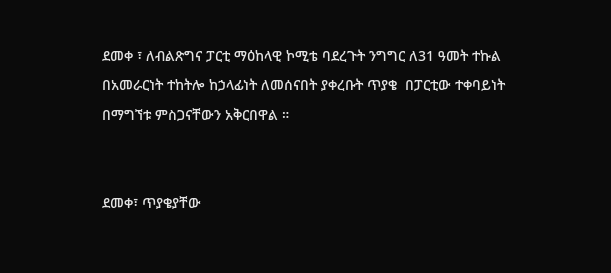ደመቀ ፣ ለብልጽግና ፓርቲ ማዕከላዊ ኮሚቴ ባደረጉት ንግግር ለ31 ዓመት ተኩል በአመራርነት ተከትሎ ከኃላፊነት ለመሰናበት ያቀረቡት ጥያቄ  በፓርቲው ተቀባይነት በማግኘቱ ምስጋናቸውን አቅርበዋል ።


ደመቀ፣ ጥያቄያቸው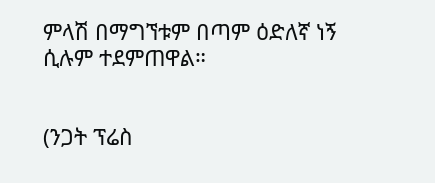ምላሽ በማግኘቱም በጣም ዕድለኛ ነኝ ሲሉም ተደምጠዋል።


(ንጋት ፕሬስ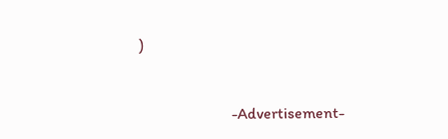)



                       -Advertisement-